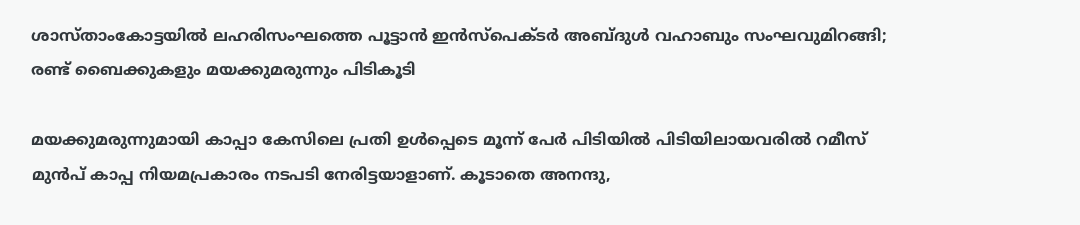ശാസ്താംകോട്ടയിൽ ലഹരിസംഘത്തെ പൂട്ടാൻ ഇൻസ്പെക്ടർ അബ്ദുൾ വഹാബും സംഘവുമിറങ്ങി; രണ്ട് ബൈക്കുകളും മയക്കുമരുന്നും പിടികൂടി

മയക്കുമരുന്നുമായി കാപ്പാ കേസിലെ പ്രതി ഉൾപ്പെടെ മൂന്ന് പേർ പിടിയിൽ പിടിയിലായവരിൽ റമീസ് മുൻപ് കാപ്പ നിയമപ്രകാരം നടപടി നേരിട്ടയാളാണ്. കൂടാതെ അനന്ദു,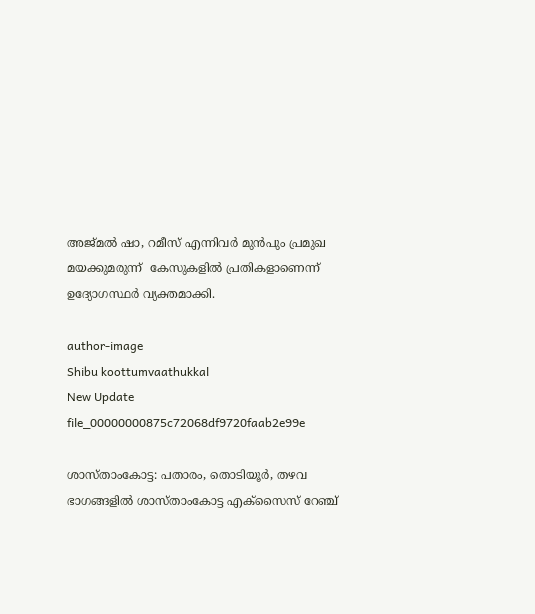അജ്മൽ ഷാ, റമീസ് എന്നിവർ മുൻപും പ്രമുഖ മയക്കുമരുന്ന്  കേസുകളിൽ പ്രതികളാണെന്ന് ഉദ്യോഗസ്ഥർ വ്യക്തമാക്കി.

author-image
Shibu koottumvaathukkal
New Update
file_00000000875c72068df9720faab2e99e

ശാസ്താംകോട്ട: പതാരം, തൊടിയൂർ, തഴവ ഭാഗങ്ങളിൽ ശാസ്താംകോട്ട എക്സൈസ് റേഞ്ച്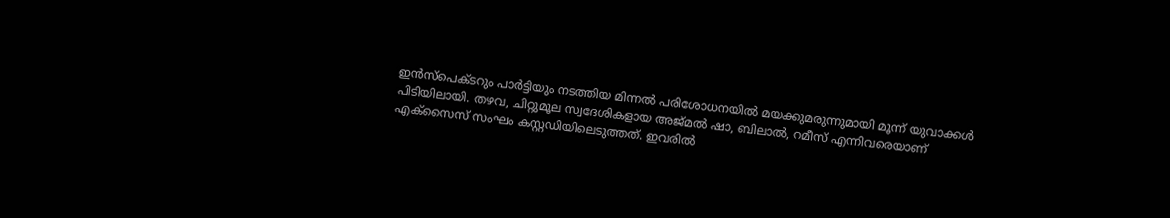ഇൻസ്പെക്ടറും പാർട്ടിയും നടത്തിയ മിന്നൽ പരിശോധനയിൽ മയക്കുമരുന്നുമായി മൂന്ന് യുവാക്കൾ പിടിയിലായി. തഴവ, ചിറ്റുമൂല സ്വദേശികളായ അജ്മൽ ഷാ, ബിലാൽ, റമീസ് എന്നിവരെയാണ് എക്സൈസ് സംഘം കസ്റ്റഡിയിലെടുത്തത്. ഇവരിൽ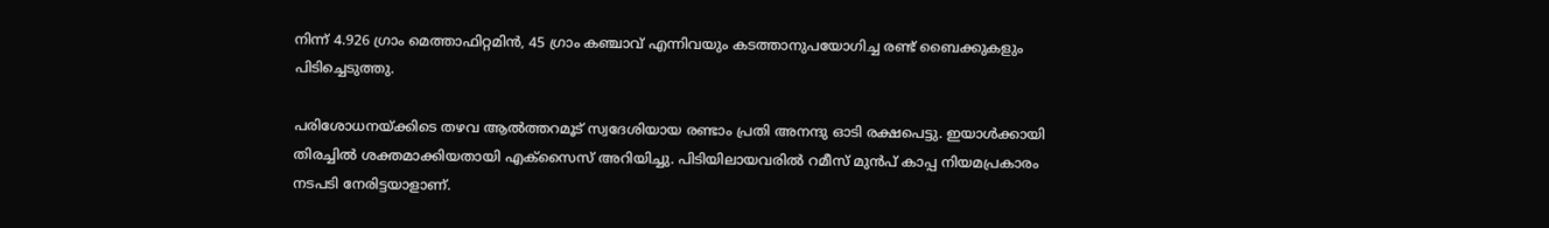നിന്ന് 4.926 ഗ്രാം മെത്താഫിറ്റമിൻ, 45 ഗ്രാം കഞ്ചാവ് എന്നിവയും കടത്താനുപയോഗിച്ച രണ്ട് ബൈക്കുകളും പിടിച്ചെടുത്തു.

പരിശോധനയ്ക്കിടെ തഴവ ആൽത്തറമൂട് സ്വദേശിയായ രണ്ടാം പ്രതി അനന്ദു ഓടി രക്ഷപെട്ടു. ഇയാൾക്കായി തിരച്ചിൽ ശക്തമാക്കിയതായി എക്സൈസ് അറിയിച്ചു. പിടിയിലായവരിൽ റമീസ് മുൻപ് കാപ്പ നിയമപ്രകാരം നടപടി നേരിട്ടയാളാണ്.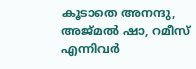കൂടാതെ അനന്ദു, അജ്മൽ ഷാ, റമീസ് എന്നിവർ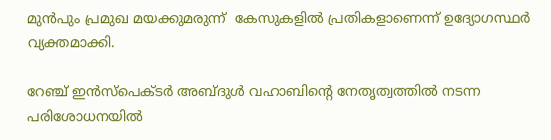മുൻപും പ്രമുഖ മയക്കുമരുന്ന്  കേസുകളിൽ പ്രതികളാണെന്ന് ഉദ്യോഗസ്ഥർ വ്യക്തമാക്കി.

റേഞ്ച് ഇൻസ്പെക്ടർ അബ്ദുൾ വഹാബിന്റെ നേതൃത്വത്തിൽ നടന്ന പരിശോധനയിൽ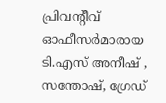പ്രിവന്റീവ് ഓഫീസർമാരായ ടി.എസ് അനീഷ് , സന്തോഷ്, ഗ്രേഡ്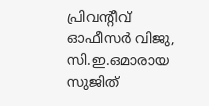പ്രിവന്റീവ് ഓഫീസർ വിജു, സി.ഇ.ഒമാരായ സുജിത്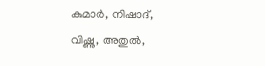കുമാർ, നിഷാദ്, വിഷ്ണു, അതുൽ,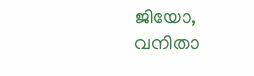ജിയോ, വനിതാ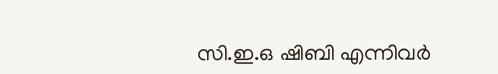സി.ഇ.ഒ ഷിബി എന്നിവർ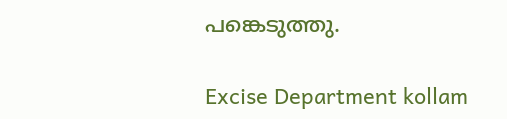പങ്കെടുത്തു.

Excise Department kollam